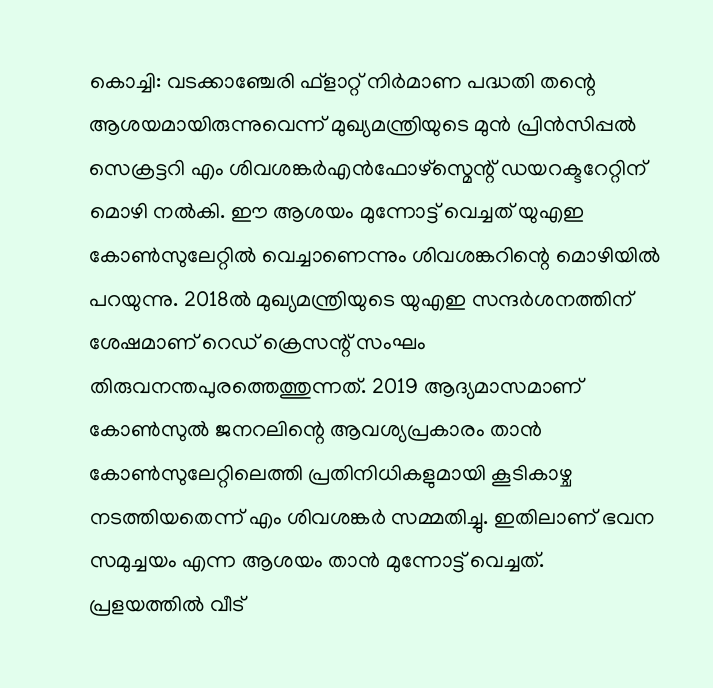കൊച്ചി: വടക്കാഞ്ചേരി ഫ്ളാറ്റ് നിർമാണ പദ്ധതി തന്റെ ആശയമായിരുന്നുവെന്ന് മുഖ്യമന്ത്രിയുടെ മുൻ പ്രിൻസിപ്പൽ സെക്രട്ടറി എം ശിവശങ്കർഎൻഫോഴ്സ്മെന്റ് ഡയറക്ടറേറ്റിന് മൊഴി നൽകി. ഈ ആശയം മുന്നോട്ട് വെച്ചത് യുഎഇ കോൺസുലേറ്റിൽ വെച്ചാണെന്നും ശിവശങ്കറിന്റെ മൊഴിയിൽ പറയുന്നു. 2018ൽ മുഖ്യമന്ത്രിയുടെ യുഎഇ സന്ദർശനത്തിന് ശേഷമാണ് റെഡ് ക്രെസന്റ് സംഘം തിരുവനന്തപുരത്തെത്തുന്നത്. 2019 ആദ്യമാസമാണ് കോൺസുൽ ജനറലിന്റെ ആവശ്യപ്രകാരം താൻ കോൺസുലേറ്റിലെത്തി പ്രതിനിധികളുമായി കൂടികാഴ്ച നടത്തിയതെന്ന് എം ശിവശങ്കർ സമ്മതിച്ചു. ഇതിലാണ് ഭവന സമുച്ചയം എന്ന ആശയം താൻ മുന്നോട്ട് വെച്ചത്. പ്രളയത്തിൽ വീട്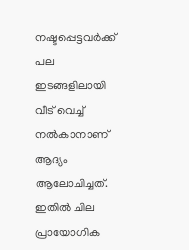നഷ്ടപ്പെട്ടവർക്ക് പല ഇടങ്ങളിലായി വീട് വെച്ച് നൽകാനാണ് ആദ്യം ആലോചിച്ചത്. ഇതിൽ ചില പ്രായോഗിക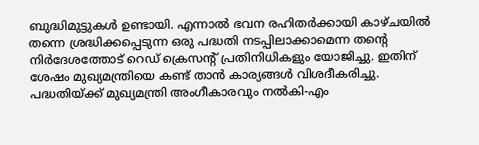ബുദ്ധിമുട്ടുകൾ ഉണ്ടായി. എന്നാൽ ഭവന രഹിതർക്കായി കാഴ്ചയിൽ തന്നെ ശ്രദ്ധിക്കപ്പെടുന്ന ഒരു പദ്ധതി നടപ്പിലാക്കാമെന്ന തന്റെ നിർദേശത്തോട് റെഡ് ക്രെസന്റ് പ്രതിനിധികളും യോജിച്ചു. ഇതിന് ശേഷം മുഖ്യമന്ത്രിയെ കണ്ട് താൻ കാര്യങ്ങൾ വിശദീകരിച്ചു. പദ്ധതിയ്ക്ക് മുഖ്യമന്ത്രി അംഗീകാരവും നൽകി-എം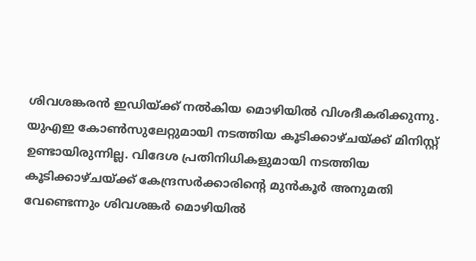ശിവശങ്കരൻ ഇഡിയ്ക്ക് നൽകിയ മൊഴിയിൽ വിശദീകരിക്കുന്നു. യുഎഇ കോൺസുലേറ്റുമായി നടത്തിയ കൂടിക്കാഴ്ചയ്ക്ക് മിനിസ്റ്റ് ഉണ്ടായിരുന്നില്ല. വിദേശ പ്രതിനിധികളുമായി നടത്തിയ കൂടിക്കാഴ്ചയ്ക്ക് കേന്ദ്രസർക്കാരിന്റെ മുൻകൂർ അനുമതി വേണ്ടെന്നും ശിവശങ്കർ മൊഴിയിൽ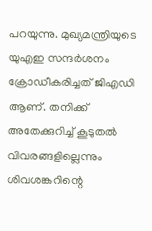പറയുന്നു. മുഖ്യമന്ത്രിയുടെ യുഎഇ സന്ദർശനം ക്രോഡീകരിച്ചത് ജിഎഡി ആണ്. തനിക്ക് അതേക്കുറിച്ച് കൂടുതൽ വിവരങ്ങളില്ലെന്നും ശിവശങ്കറിന്റെ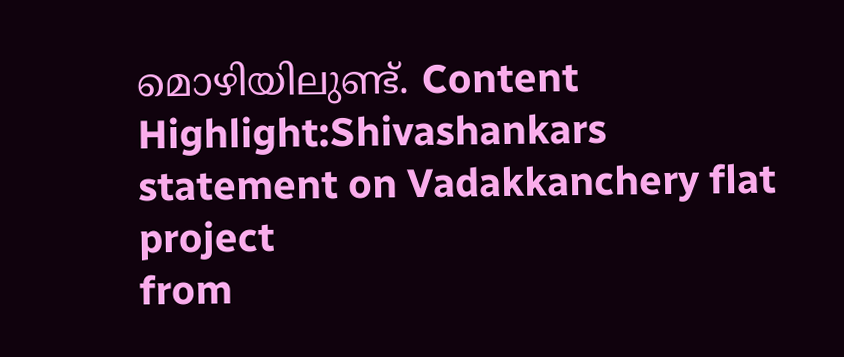മൊഴിയിലുണ്ട്. Content Highlight:Shivashankars statement on Vadakkanchery flat project
from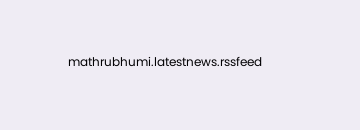mathrubhumi.latestnews.rssfeed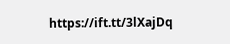https://ift.tt/3lXajDq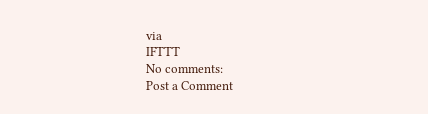via
IFTTT
No comments:
Post a Comment